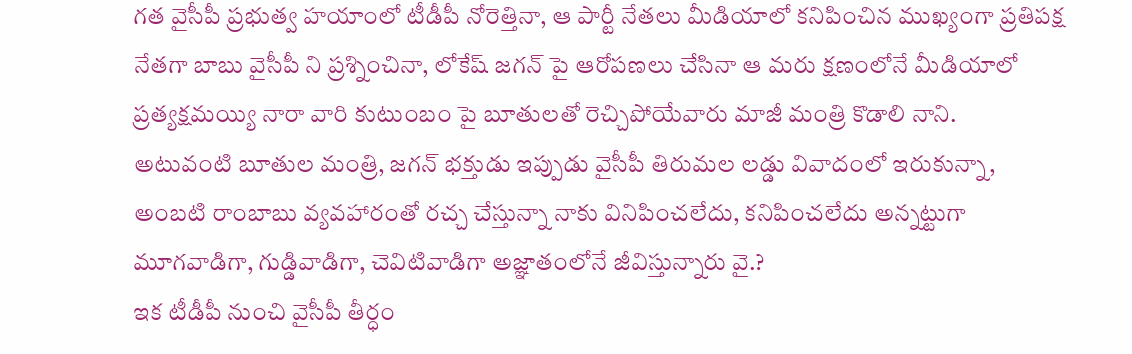గత వైసీపీ ప్రభుత్వ హయాంలో టీడీపీ నోరెత్తినా, ఆ పార్టీ నేతలు మీడియాలో కనిపించిన ముఖ్యంగా ప్రతిపక్ష నేతగా బాబు వైసీపీ ని ప్రశ్నించినా, లోకేష్ జగన్ పై ఆరోపణలు చేసినా ఆ మరు క్షణంలోనే మీడియాలో ప్రత్యక్షమయ్యి నారా వారి కుటుంబం పై బూతులతో రెచ్చిపోయేవారు మాజీ మంత్రి కొడాలి నాని.
అటువంటి బూతుల మంత్రి, జగన్ భక్తుడు ఇప్పుడు వైసీపీ తిరుమల లడ్డు వివాదంలో ఇరుకున్నా, అంబటి రాంబాబు వ్యవహారంతో రచ్చ చేస్తున్నా నాకు వినిపించలేదు, కనిపించలేదు అన్నట్టుగా మూగవాడిగా, గుడ్డివాడిగా, చెవిటివాడిగా అజ్ఞాతంలోనే జీవిస్తున్నారు వై.?
ఇక టీడీపీ నుంచి వైసీపీ తీర్ధం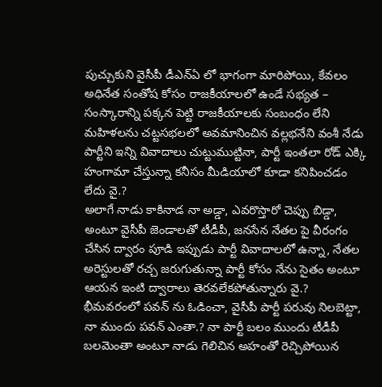పుచ్చుకుని వైసీపీ డీఎన్ఏ లో భాగంగా మారిపోయి, కేవలం అధినేత సంతోష కోసం రాజకీయాలలో ఉండే సభ్యత – సంస్కారాన్ని పక్కన పెట్టి రాజకీయాలకు సంబంధం లేని మహిళలను చట్టసభలలో అవమానించిన వల్లభనేని వంశీ నేడు పార్టీని ఇన్ని వివాదాలు చుట్టుముట్టినా, పార్టీ ఇంతలా రోడ్ ఎక్కి హంగామా చేస్తున్నా కనీసం మీడియాలో కూడా కనిపించడం లేదు వై.?
అలాగే నాడు కాకినాడ నా అడ్డా, ఎవరొస్తారో చెప్పు బిడ్డా, అంటూ వైసీపీ జెండాలతో టీడీపీ, జనసేన నేతల పై వీరంగం చేసిన ద్వారం పూడి ఇప్పుడు పార్టీ వివాదాలలో ఉన్నా, నేతల అరెస్టులతో రచ్చ జరుగుతున్నా పార్టీ కోసం నేను సైతం అంటూ ఆయన ఇంటి ద్వారాలు తెరవలేకపోతున్నారు వై.?
భీమవరంలో పవన్ ను ఓడించా, వైసీపీ పార్టీ పరువు నిలబెట్టా, నా ముందు పవన్ ఎంతా.? నా పార్టీ బలం ముందు టీడీపీ బలమెంతా అంటూ నాడు గెలిచిన అహంతో రెచ్చిపోయిన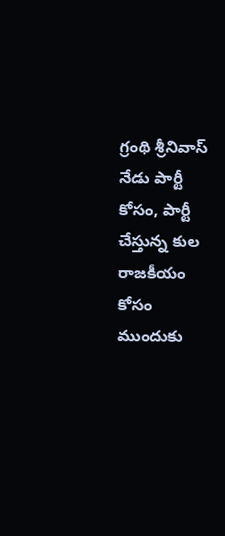గ్రంథి శ్రీనివాస్ నేడు పార్టీ కోసం, పార్టీ చేస్తున్న కుల రాజకీయం కోసం ముందుకు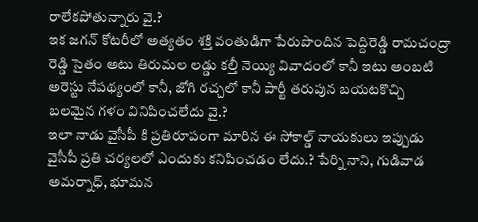రాలేకపోతున్నారు వై.?
ఇక జగన్ కోటరీలో అత్యతం శక్తి వంతుడిగా పేరుపొందిన పెద్దిరెడ్డి రామచంద్రా రెడ్డి సైతం అటు తిరుమల లడ్డు కల్తీ నెయ్యి వివాదంలో కానీ ఇటు అంబటి అరెస్టు నేపథ్యంలో కానీ, జోగి రచ్చలో కానీ పార్టీ తరుపున బయటకొచ్చి బలమైన గళం వినిపించలేదు వై.?
ఇలా నాడు వైసీపీ కి ప్రతిరూపంగా మారిన ఈ సోకాల్డ్ నాయకులు ఇప్పుడు వైసీపీ ప్రతి చర్యలలో ఎందుకు కనిపించడం లేదు.? పేర్ని నాని, గుడివాడ అమర్నాధ్, భూమన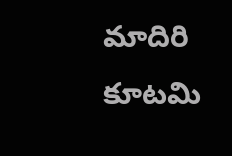మాదిరి కూటమి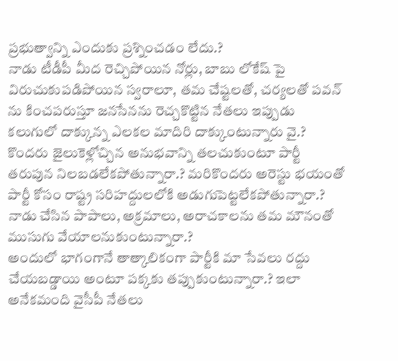ప్రభుత్వాన్ని ఎందుకు ప్రశ్నించడం లేదు.?
నాడు టీడీపీ మీద రెచ్చిపోయిన నోర్లు, బాబు లోకేష్ పై విరుచుకుపడిపోయిన స్వరాలూ, తమ చేష్టలతో, చర్యలతో పవన్ ను కించపరుస్తూ జనసేనను రెచ్చకొట్టిన నేతలు ఇప్పుడు కలుగులో దాక్కున్న ఎలకల మాదిరి దాక్కుంటున్నారు వై.?
కొందరు జైలుకెళ్లోచ్చిన అనుభవాన్ని తలచుకుంటూ పార్టీ తరుపున నిలబడలేకపోతున్నారా.? మరికొందరు అరెస్టు భయంతో పార్టీ కోసం రాష్ట్ర సరిహద్దులలోకి అడుగుపెట్టలేకపోతున్నారా.? నాడు చేసిన పాపాలు, అక్రమాలు, అరాచకాలను తమ మౌనంతో ముసుగు వేయాలనుకుంటున్నారా.?
అందులో భాగంగానే తాత్కాలికంగా పార్టీకి మా సేవలు రద్దు చేయబడ్డాయి అంటూ పక్కకు తప్పుకుంటున్నారా.? ఇలా అనేకమంది వైసీపీ నేతలు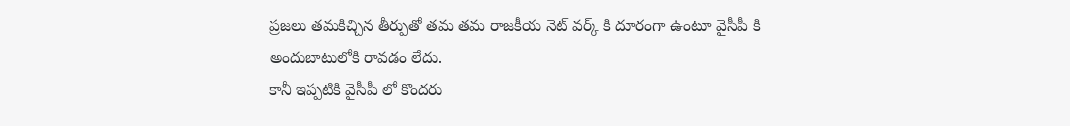ప్రజలు తమకిచ్చిన తీర్పుతో తమ తమ రాజకీయ నెట్ వర్క్ కి దూరంగా ఉంటూ వైసీపీ కి అందుబాటులోకి రావడం లేదు.
కానీ ఇప్పటికి వైసీపీ లో కొందరు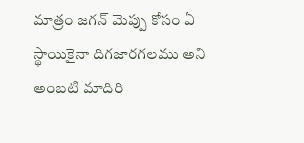మాత్రం జగన్ మెప్పు కోసం ఏ స్థాయికైనా దిగజారగలము అని అంబటి మాదిరి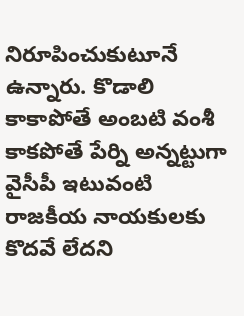నిరూపించుకుటూనే ఉన్నారు. కొడాలి కాకాపోతే అంబటి వంశీ కాకపోతే పేర్ని అన్నట్టుగా వైసీపీ ఇటువంటి రాజకీయ నాయకులకు కొదవే లేదని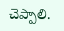చెప్పాలి.